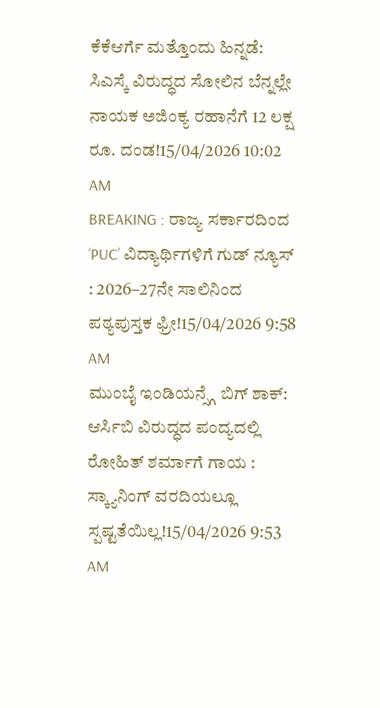ಕೆಕೆಆರ್ಗೆ ಮತ್ತೊಂದು ಹಿನ್ನಡೆ: ಸಿಎಸ್ಕೆ ವಿರುದ್ಧದ ಸೋಲಿನ ಬೆನ್ನಲ್ಲೇ ನಾಯಕ ಅಜಿಂಕ್ಯ ರಹಾನೆಗೆ 12 ಲಕ್ಷ ರೂ. ದಂಡ!15/04/2026 10:02 AM
BREAKING : ರಾಜ್ಯ ಸರ್ಕಾರದಿಂದ ‘PUC’ ವಿದ್ಯಾರ್ಥಿಗಳಿಗೆ ಗುಡ್ ನ್ಯೂಸ್ : 2026–27ನೇ ಸಾಲಿನಿಂದ ಪಠ್ಯಪುಸ್ತಕ ಫ್ರೀ!15/04/2026 9:58 AM
ಮುಂಬೈ ಇಂಡಿಯನ್ಸ್ಗೆ ಬಿಗ್ ಶಾಕ್: ಆರ್ಸಿಬಿ ವಿರುದ್ಧದ ಪಂದ್ಯದಲ್ಲಿ ರೋಹಿತ್ ಶರ್ಮಾಗೆ ಗಾಯ : ಸ್ಕ್ಯಾನಿಂಗ್ ವರದಿಯಲ್ಲೂ ಸ್ಪಷ್ಟತೆಯಿಲ್ಲ!15/04/2026 9:53 AM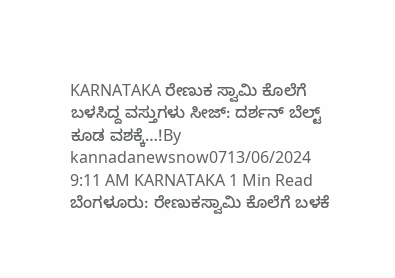KARNATAKA ರೇಣುಕ ಸ್ವಾಮಿ ಕೊಲೆಗೆ ಬಳಸಿದ್ದ ವಸ್ತುಗಳು ಸೀಜ್: ದರ್ಶನ್ ಬೆಲ್ಟ್ ಕೂಡ ವಶಕ್ಕೆ…!By kannadanewsnow0713/06/2024 9:11 AM KARNATAKA 1 Min Read ಬೆಂಗಳೂರು: ರೇಣುಕಸ್ವಾಮಿ ಕೊಲೆಗೆ ಬಳಕೆ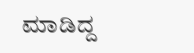ಮಾಡಿದ್ದ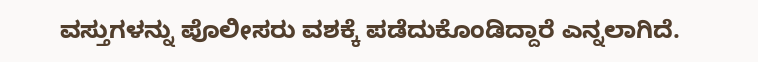ವಸ್ತುಗಳನ್ನು ಪೊಲೀಸರು ವಶಕ್ಕೆ ಪಡೆದುಕೊಂಡಿದ್ದಾರೆ ಎನ್ನಲಾಗಿದೆ.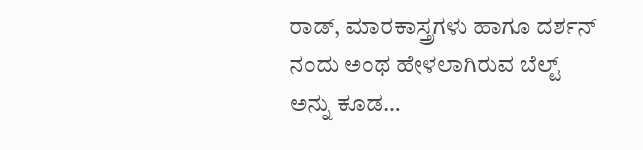ರಾಡ್, ಮಾರಕಾಸ್ತ್ರಗಳು ಹಾಗೂ ದರ್ಶನ್ ನಂದು ಅಂಥ ಹೇಳಲಾಗಿರುವ ಬೆಲ್ಟ್ ಅನ್ನು ಕೂಡ…